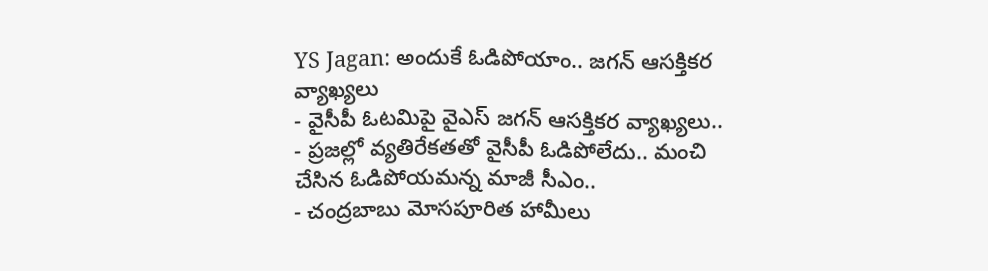YS Jagan: అందుకే ఓడిపోయాం.. జగన్ ఆసక్తికర వ్యాఖ్యలు
- వైసీపీ ఓటమిపై వైఎస్ జగన్ ఆసక్తికర వ్యాఖ్యలు..
- ప్రజల్లో వ్యతిరేకతతో వైసీపీ ఓడిపోలేదు.. మంచి చేసిన ఓడిపోయమన్న మాజీ సీఎం..
- చంద్రబాబు మోసపూరిత హామీలు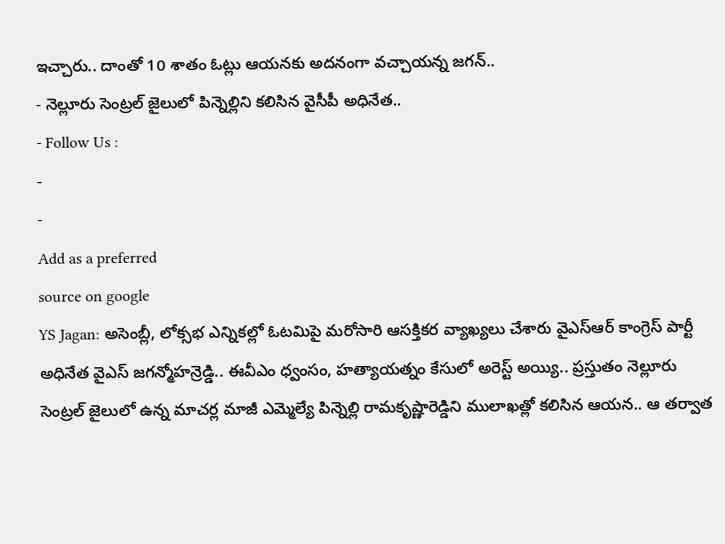ఇచ్చారు.. దాంతో 10 శాతం ఓట్లు ఆయనకు అదనంగా వచ్చాయన్న జగన్..
- నెల్లూరు సెంట్రల్ జైలులో పిన్నెల్లిని కలిసిన వైసీపీ అధినేత..
- Follow Us :
-
-
Add as a preferred
source on google
YS Jagan: అసెంబ్లీ, లోక్సభ ఎన్నికల్లో ఓటమిపై మరోసారి ఆసక్తికర వ్యాఖ్యలు చేశారు వైఎస్ఆర్ కాంగ్రెస్ పార్టీ అధినేత వైఎస్ జగన్మోహన్రెడ్డి.. ఈవీఎం ధ్వంసం, హత్యాయత్నం కేసులో అరెస్ట్ అయ్యి.. ప్రస్తుతం నెల్లూరు సెంట్రల్ జైలులో ఉన్న మాచర్ల మాజీ ఎమ్మెల్యే పిన్నెల్లి రామకృష్ణారెడ్డిని ములాఖత్లో కలిసిన ఆయన.. ఆ తర్వాత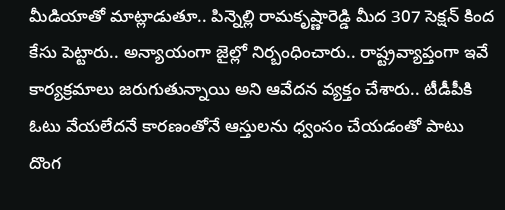మీడియాతో మాట్లాడుతూ.. పిన్నెల్లి రామకృష్ణారెడ్డి మీద 307 సెక్షన్ కింద కేసు పెట్టారు.. అన్యాయంగా జైల్లో నిర్బంధించారు.. రాష్ట్రవ్యాప్తంగా ఇవే కార్యక్రమాలు జరుగుతున్నాయి అని ఆవేదన వ్యక్తం చేశారు.. టీడీపీకి ఓటు వేయలేదనే కారణంతోనే ఆస్తులను ధ్వంసం చేయడంతో పాటు దొంగ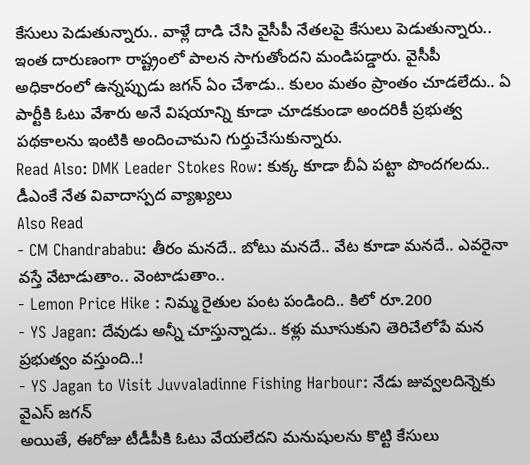కేసులు పెడుతున్నారు.. వాళ్లే దాడి చేసి వైసీపీ నేతలపై కేసులు పెడుతున్నారు.. ఇంత దారుణంగా రాష్ట్రంలో పాలన సాగుతోందని మండిపడ్డారు. వైసీపీ అధికారంలో ఉన్నప్పుడు జగన్ ఏం చేశాడు.. కులం మతం ప్రాంతం చూడలేదు.. ఏ పార్టీకి ఓటు వేశారు అనే విషయాన్ని కూడా చూడకుండా అందరికీ ప్రభుత్వ పథకాలను ఇంటికి అందించామని గుర్తుచేసుకున్నారు.
Read Also: DMK Leader Stokes Row: కుక్క కూడా బీఏ పట్టా పొందగలదు.. డీఎంకే నేత వివాదాస్పద వ్యాఖ్యలు
Also Read
- CM Chandrababu: తీరం మనదే.. బోటు మనదే.. వేట కూడా మనదే.. ఎవరైనా వస్తే వేటాడుతాం.. వెంటాడుతాం..
- Lemon Price Hike : నిమ్మ రైతుల పంట పండింది.. కిలో రూ.200
- YS Jagan: దేవుడు అన్నీ చూస్తున్నాడు.. కళ్లు మూసుకుని తెరిచేలోపే మన ప్రభుత్వం వస్తుంది..!
- YS Jagan to Visit Juvvaladinne Fishing Harbour: నేడు జువ్వలదిన్నెకు వైఎస్ జగన్
అయితే, ఈరోజు టీడీపీకి ఓటు వేయలేదని మనుషులను కొట్టి కేసులు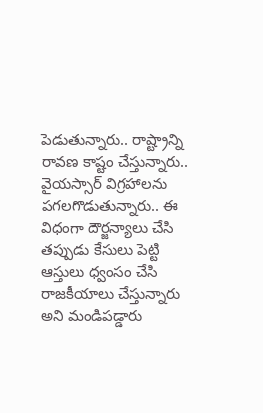పెడుతున్నారు.. రాష్ట్రాన్ని రావణ కాష్టం చేస్తున్నారు.. వైయస్సార్ విగ్రహాలను పగలగొడుతున్నారు.. ఈ విధంగా దౌర్జన్యాలు చేసి తప్పుడు కేసులు పెట్టి ఆస్తులు ధ్వంసం చేసి రాజకీయాలు చేస్తున్నారు అని మండిపడ్డారు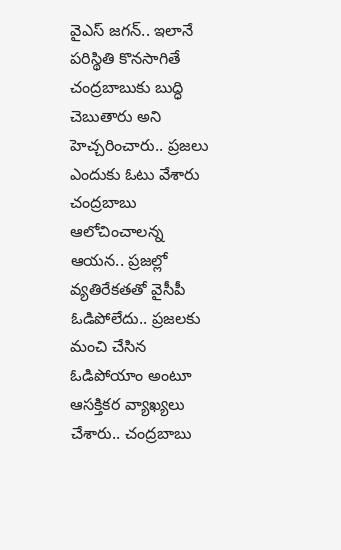వైఎస్ జగన్.. ఇలానే పరిస్థితి కొనసాగితే చంద్రబాబుకు బుద్ధి చెబుతారు అని హెచ్చరించారు.. ప్రజలు ఎందుకు ఓటు వేశారు చంద్రబాబు ఆలోచించాలన్న ఆయన.. ప్రజల్లో వ్యతిరేకతతో వైసీపీ ఓడిపోలేదు.. ప్రజలకు మంచి చేసిన ఓడిపోయాం అంటూ ఆసక్తికర వ్యాఖ్యలు చేశారు.. చంద్రబాబు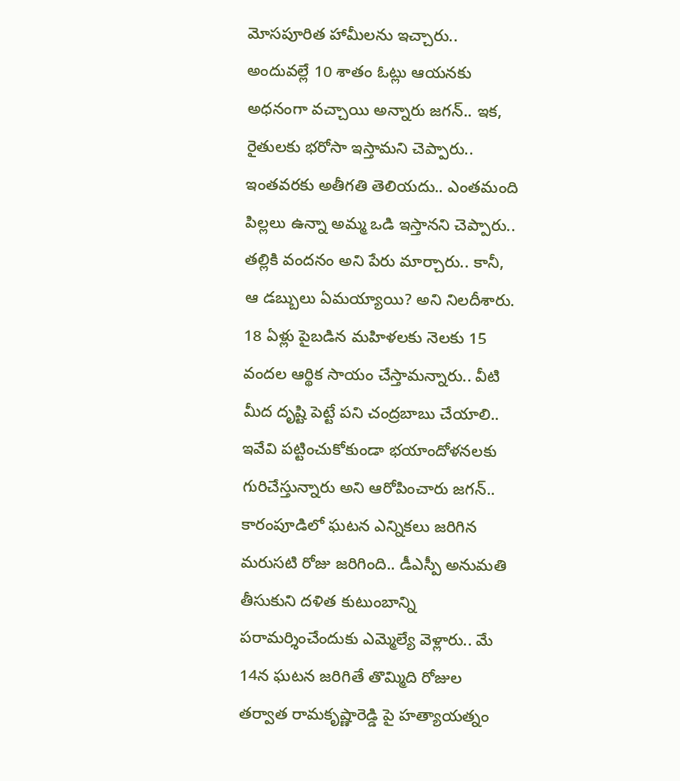మోసపూరిత హామీలను ఇచ్చారు.. అందువల్లే 10 శాతం ఓట్లు ఆయనకు అధనంగా వచ్చాయి అన్నారు జగన్.. ఇక, రైతులకు భరోసా ఇస్తామని చెప్పారు.. ఇంతవరకు అతీగతి తెలియదు.. ఎంతమంది పిల్లలు ఉన్నా అమ్మ ఒడి ఇస్తానని చెప్పారు.. తల్లికి వందనం అని పేరు మార్చారు.. కానీ, ఆ డబ్బులు ఏమయ్యాయి? అని నిలదీశారు.
18 ఏళ్లు పైబడిన మహిళలకు నెలకు 15 వందల ఆర్థిక సాయం చేస్తామన్నారు.. వీటి మీద దృష్టి పెట్టే పని చంద్రబాబు చేయాలి.. ఇవేవి పట్టించుకోకుండా భయాందోళనలకు గురిచేస్తున్నారు అని ఆరోపించారు జగన్.. కారంపూడిలో ఘటన ఎన్నికలు జరిగిన మరుసటి రోజు జరిగింది.. డీఎస్పీ అనుమతి తీసుకుని దళిత కుటుంబాన్ని పరామర్శించేందుకు ఎమ్మెల్యే వెళ్లారు.. మే 14న ఘటన జరిగితే తొమ్మిది రోజుల తర్వాత రామకృష్ణారెడ్డి పై హత్యాయత్నం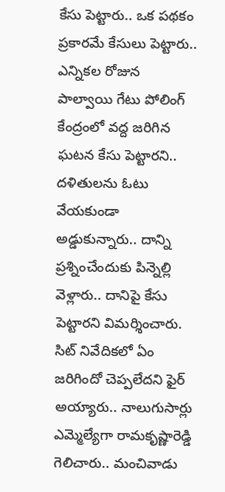కేసు పెట్టారు.. ఒక పథకం ప్రకారమే కేసులు పెట్టారు.. ఎన్నికల రోజున పాల్వాయి గేటు పోలింగ్ కేంద్రంలో వద్ద జరిగిన ఘటన కేసు పెట్టారని.. దళితులను ఓటు వేయకుండా అడ్డుకున్నారు.. దాన్ని ప్రశ్నించేందుకు పిన్నెల్లి వెళ్లారు.. దానిపై కేసు పెట్టారని విమర్శించారు. సిట్ నివేదికలో ఏం జరిగిందో చెప్పలేదని ఫైర్ అయ్యారు.. నాలుగుసార్లు ఎమ్మెల్యేగా రామకృష్ణారెడ్డి గెలిచారు.. మంచివాడు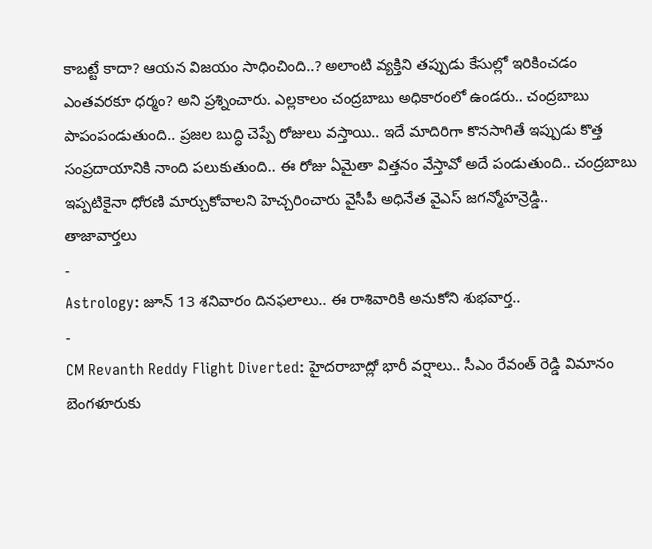కాబట్టే కాదా? ఆయన విజయం సాధించింది..? అలాంటి వ్యక్తిని తప్పుడు కేసుల్లో ఇరికించడం ఎంతవరకూ ధర్మం? అని ప్రశ్నించారు. ఎల్లకాలం చంద్రబాబు అధికారంలో ఉండరు.. చంద్రబాబు పాపంపండుతుంది.. ప్రజల బుద్ధి చెప్పే రోజులు వస్తాయి.. ఇదే మాదిరిగా కొనసాగితే ఇప్పుడు కొత్త సంప్రదాయానికి నాంది పలుకుతుంది.. ఈ రోజు ఏమైతా విత్తనం వేస్తావో అదే పండుతుంది.. చంద్రబాబు ఇప్పటికైనా ధోరణి మార్చుకోవాలని హెచ్చరించారు వైసీపీ అధినేత వైఎస్ జగన్మోహన్రెడ్డి..
తాజావార్తలు
-
Astrology: జూన్ 13 శనివారం దినఫలాలు.. ఈ రాశివారికి అనుకోని శుభవార్త..
-
CM Revanth Reddy Flight Diverted: హైదరాబాద్లో భారీ వర్షాలు.. సీఎం రేవంత్ రెడ్డి విమానం బెంగళూరుకు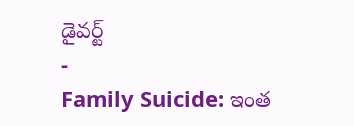డైవర్ట్
-
Family Suicide: ఇంత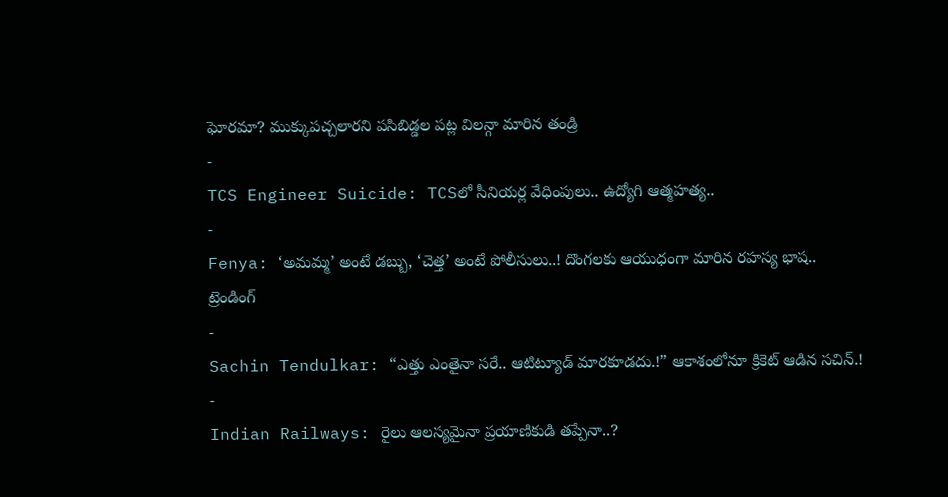ఘోరమా? ముక్కుపచ్చలారని పసిబిడ్డల పట్ల విలన్గా మారిన తండ్రి
-
TCS Engineer Suicide: TCSలో సీనియర్ల వేధింపులు.. ఉద్యోగి ఆత్మహత్య..
-
Fenya: ‘అమమ్మ’ అంటే డబ్బు, ‘చెత్త’ అంటే పోలీసులు..! దొంగలకు ఆయుధంగా మారిన రహస్య భాష..
ట్రెండింగ్
-
Sachin Tendulkar: “ఎత్తు ఎంతైనా సరే.. ఆటిట్యూడ్ మారకూడదు.!” ఆకాశంలోనూ క్రికెట్ ఆడిన సచిన్.!
-
Indian Railways: రైలు ఆలస్యమైనా ప్రయాణికుడి తప్పేనా..?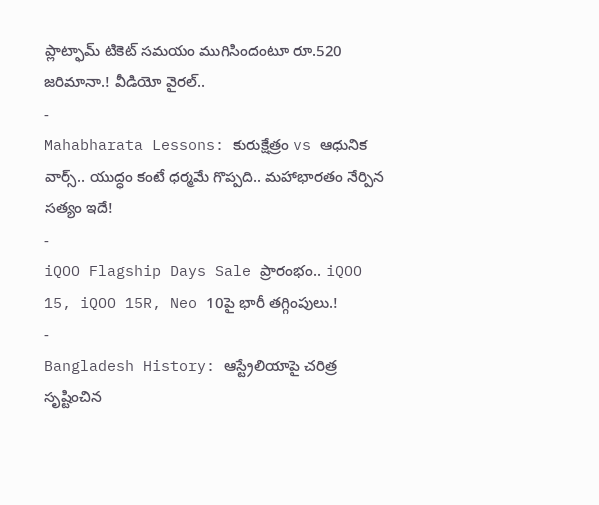ప్లాట్ఫామ్ టికెట్ సమయం ముగిసిందంటూ రూ.520 జరిమానా.! వీడియో వైరల్..
-
Mahabharata Lessons: కురుక్షేత్రం vs ఆధునిక వార్స్.. యుద్ధం కంటే ధర్మమే గొప్పది.. మహాభారతం నేర్పిన సత్యం ఇదే!
-
iQOO Flagship Days Sale ప్రారంభం.. iQOO 15, iQOO 15R, Neo 10పై భారీ తగ్గింపులు.!
-
Bangladesh History: ఆస్ట్రేలియాపై చరిత్ర సృష్టించిన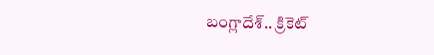బంగ్లాదేశ్.. క్రికెట్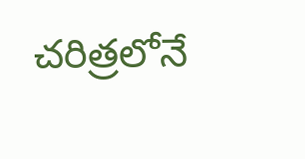చరిత్రలోనే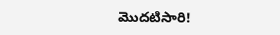మొదటిసారి!